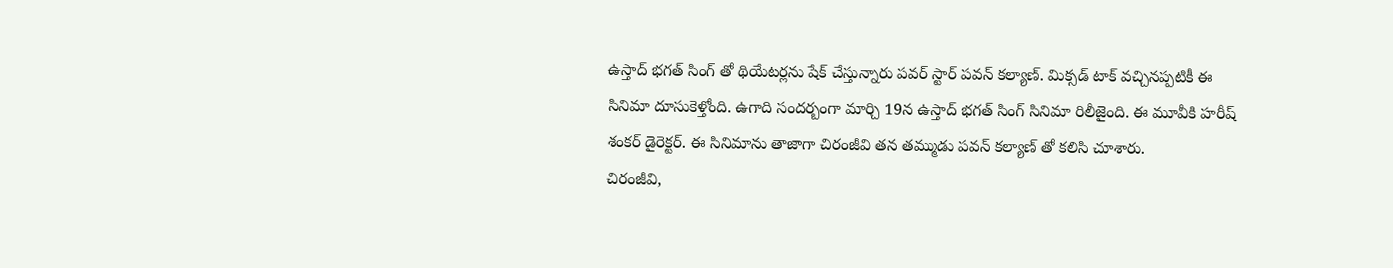ఉస్తాద్ భగత్ సింగ్ తో థియేటర్లను షేక్ చేస్తున్నారు పవర్ స్టార్ పవన్ కల్యాణ్. మిక్సడ్ టాక్ వచ్చినప్పటికీ ఈ సినిమా దూసుకెళ్తోంది. ఉగాది సందర్బంగా మార్చి 19న ఉస్తాద్ భగత్ సింగ్ సినిమా రిలీజైంది. ఈ మూవీకి హరీష్ శంకర్ డైరెక్టర్. ఈ సినిమాను తాజాగా చిరంజీవి తన తమ్ముడు పవన్ కల్యాణ్ తో కలిసి చూశారు.
చిరంజీవి,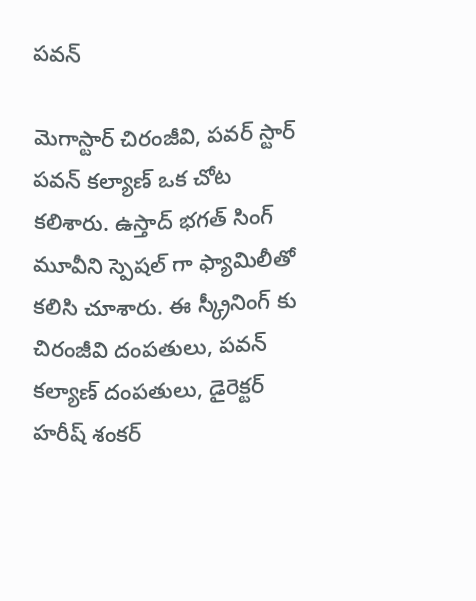పవన్

మెగాస్టార్ చిరంజీవి, పవర్ స్టార్ పవన్ కల్యాణ్ ఒక చోట కలిశారు. ఉస్తాద్ భగత్ సింగ్ మూవీని స్పెషల్ గా ఫ్యామిలీతో కలిసి చూశారు. ఈ స్క్రీనింగ్ కు చిరంజీవి దంపతులు, పవన్ కల్యాణ్ దంపతులు, డైరెక్టర్ హరీష్ శంకర్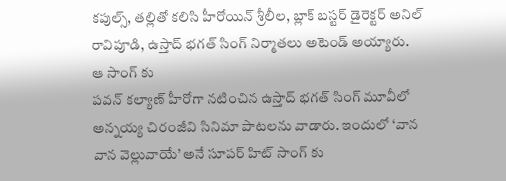కపుల్స్, తల్లితో కలిసి హీరోయిన్ శ్రీలీల, బ్లాక్ బస్టర్ డైరెక్టర్ అనిల్ రావిపూడి, ఉస్తాద్ భగత్ సింగ్ నిర్మాతలు అటెండ్ అయ్యారు.
ఆ సాంగ్ కు
పవన్ కల్యాణ్ హీరోగా నటించిన ఉస్తాద్ భగత్ సింగ్ మూవీలో అన్నయ్య చిరంజీవి సినిమా పాటలను వాడారు. ఇందులో ‘వాన వాన వెల్లువాయే’ అనే సూపర్ హిట్ సాంగ్ కు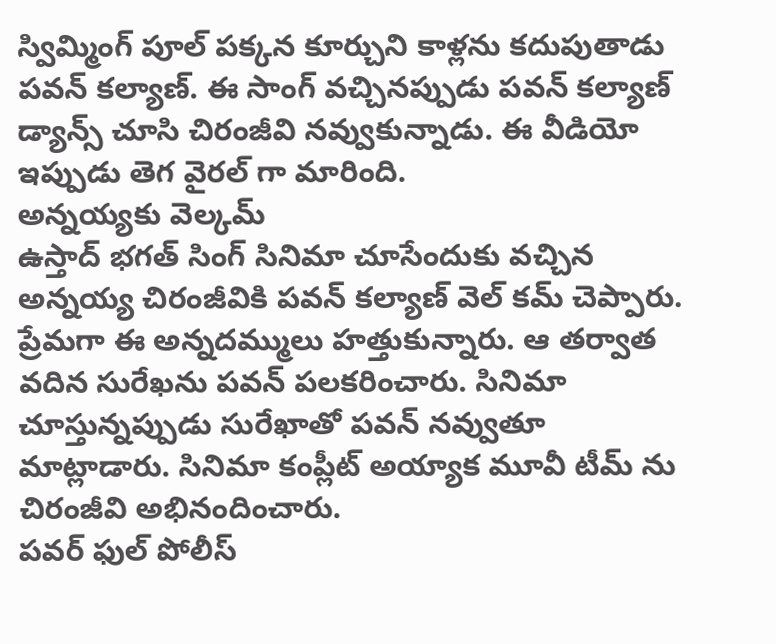స్విమ్మింగ్ పూల్ పక్కన కూర్చుని కాళ్లను కదుపుతాడు పవన్ కల్యాణ్. ఈ సాంగ్ వచ్చినప్పుడు పవన్ కల్యాణ్ డ్యాన్స్ చూసి చిరంజీవి నవ్వుకున్నాడు. ఈ వీడియో ఇప్పుడు తెగ వైరల్ గా మారింది.
అన్నయ్యకు వెల్కమ్
ఉస్తాద్ భగత్ సింగ్ సినిమా చూసేందుకు వచ్చిన అన్నయ్య చిరంజీవికి పవన్ కల్యాణ్ వెల్ కమ్ చెప్పారు. ప్రేమగా ఈ అన్నదమ్ములు హత్తుకున్నారు. ఆ తర్వాత వదిన సురేఖను పవన్ పలకరించారు. సినిమా చూస్తున్నప్పుడు సురేఖాతో పవన్ నవ్వుతూ మాట్లాడారు. సినిమా కంప్లీట్ అయ్యాక మూవీ టీమ్ ను చిరంజీవి అభినందించారు.
పవర్ ఫుల్ పోలీస్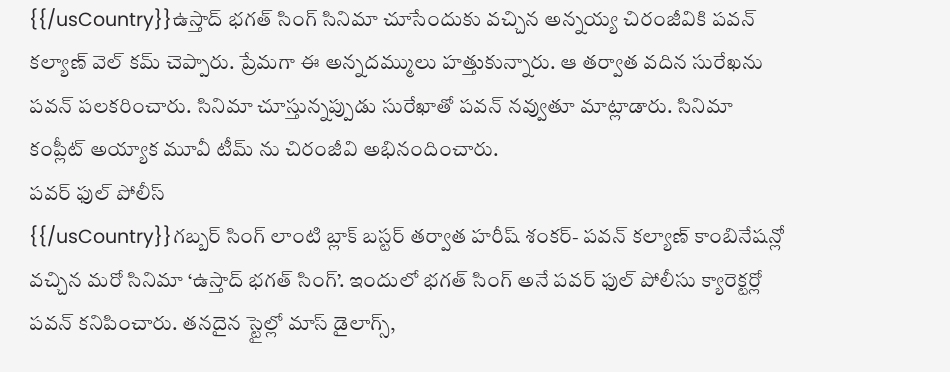{{/usCountry}}ఉస్తాద్ భగత్ సింగ్ సినిమా చూసేందుకు వచ్చిన అన్నయ్య చిరంజీవికి పవన్ కల్యాణ్ వెల్ కమ్ చెప్పారు. ప్రేమగా ఈ అన్నదమ్ములు హత్తుకున్నారు. ఆ తర్వాత వదిన సురేఖను పవన్ పలకరించారు. సినిమా చూస్తున్నప్పుడు సురేఖాతో పవన్ నవ్వుతూ మాట్లాడారు. సినిమా కంప్లీట్ అయ్యాక మూవీ టీమ్ ను చిరంజీవి అభినందించారు.
పవర్ ఫుల్ పోలీస్
{{/usCountry}}గబ్బర్ సింగ్ లాంటి బ్లాక్ బస్టర్ తర్వాత హరీష్ శంకర్- పవన్ కల్యాణ్ కాంబినేషన్లో వచ్చిన మరో సినిమా ‘ఉస్తాద్ భగత్ సింగ్’. ఇందులో భగత్ సింగ్ అనే పవర్ ఫుల్ పోలీసు క్యారెక్టర్లో పవన్ కనిపించారు. తనదైన స్టైల్లో మాస్ డైలాగ్స్,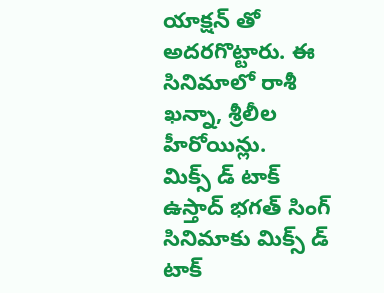యాక్షన్ తో అదరగొట్టారు. ఈ సినిమాలో రాశీ ఖన్నా, శ్రీలీల హీరోయిన్లు.
మిక్స్ డ్ టాక్
ఉస్తాద్ భగత్ సింగ్ సినిమాకు మిక్స్ డ్ టాక్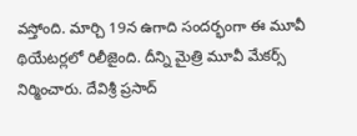వస్తోంది. మార్చి 19న ఉగాది సందర్భంగా ఈ మూవీ థియేటర్లలో రిలీజైంది. దీన్ని మైత్రి మూవీ మేకర్స్ నిర్మించారు. దేవిశ్రీ ప్రసాద్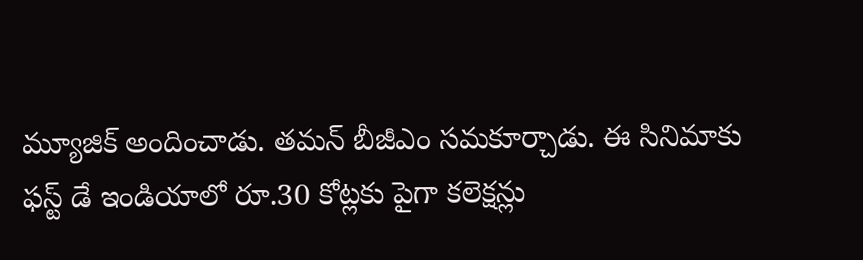మ్యూజిక్ అందించాడు. తమన్ బీజీఎం సమకూర్చాడు. ఈ సినిమాకు ఫస్ట్ డే ఇండియాలో రూ.30 కోట్లకు పైగా కలెక్షన్లు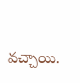వచ్చాయి.